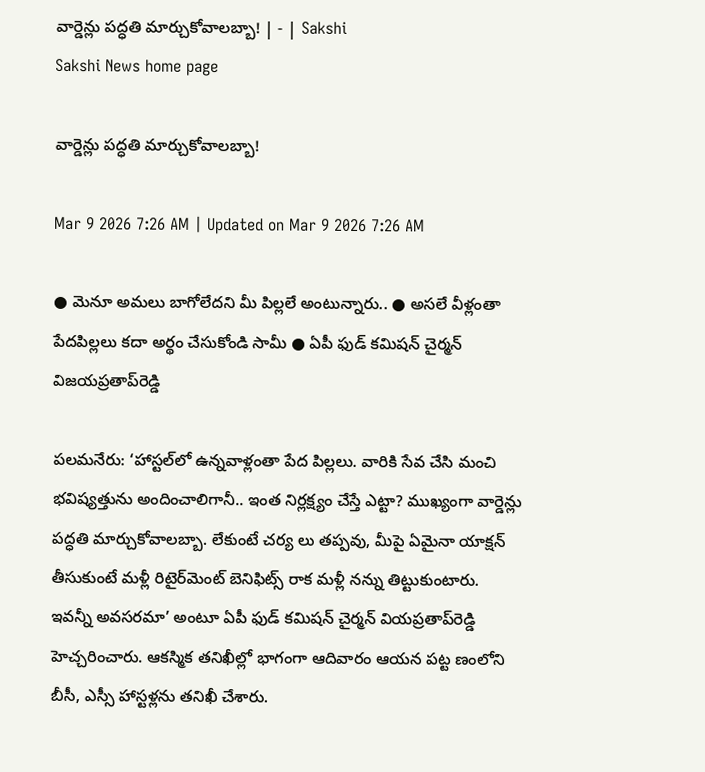వార్డెన్లు పద్ధతి మార్చుకోవాలబ్బా! | - | Sakshi
Sakshi News home page

వార్డెన్లు పద్ధతి మార్చుకోవాలబ్బా!

Mar 9 2026 7:26 AM | Updated on Mar 9 2026 7:26 AM

● మెనూ అమలు బాగోలేదని మీ పిల్లలే అంటున్నారు.. ● అసలే వీళ్లంతా పేదపిల్లలు కదా అర్థం చేసుకోండి సామీ ● ఏపీ ఫుడ్‌ కమిషన్‌ చైర్మన్‌ విజయప్రతాప్‌రెడ్డి

పలమనేరు: ‘హాస్టల్‌లో ఉన్నవాళ్లంతా పేద పిల్లలు. వారికి సేవ చేసి మంచి భవిష్యత్తును అందించాలిగానీ.. ఇంత నిర్లక్ష్యం చేస్తే ఎట్టా? ముఖ్యంగా వార్డెన్లు పద్ధతి మార్చుకోవాలబ్బా. లేకుంటే చర్య లు తప్పవు, మీపై ఏమైనా యాక్షన్‌ తీసుకుంటే మళ్లీ రిటైర్‌మెంట్‌ బెనిఫిట్స్‌ రాక మళ్లీ నన్ను తిట్టుకుంటారు. ఇవన్నీ అవసరమా’ అంటూ ఏపీ ఫుడ్‌ కమిషన్‌ చైర్మన్‌ వియప్రతాప్‌రెడ్డి హెచ్చరించారు. ఆకస్మిక తనిఖీల్లో భాగంగా ఆదివారం ఆయన పట్ట ణంలోని బీసీ, ఎస్సీ హాస్టళ్లను తనిఖీ చేశారు.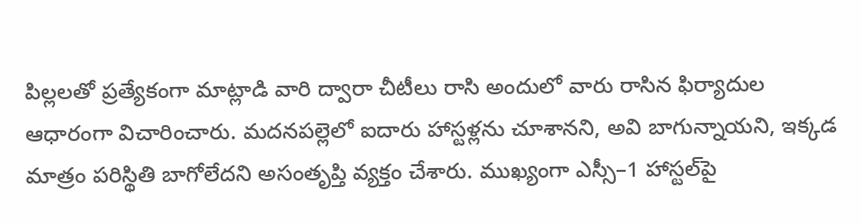పిల్లలతో ప్రత్యేకంగా మాట్లాడి వారి ద్వారా చీటీలు రాసి అందులో వారు రాసిన ఫిర్యాదుల ఆధారంగా విచారించారు. మదనపల్లెలో ఐదారు హాస్టళ్లను చూశానని, అవి బాగున్నాయని, ఇక్కడ మాత్రం పరిస్థితి బాగోలేదని అసంతృప్తి వ్యక్తం చేశారు. ముఖ్యంగా ఎస్సీ–1 హాస్టల్‌పై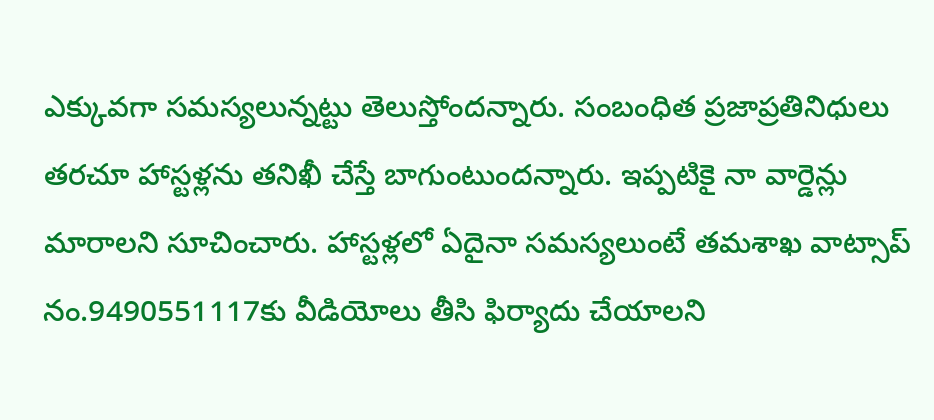ఎక్కువగా సమస్యలున్నట్టు తెలుస్తోందన్నారు. సంబంధిత ప్రజాప్రతినిధులు తరచూ హాస్టళ్లను తనిఖీ చేస్తే బాగుంటుందన్నారు. ఇప్పటికై నా వార్డెన్లు మారాలని సూచించారు. హాస్టళ్లలో ఏదైనా సమస్యలుంటే తమశాఖ వాట్సాప్‌ నం.9490551117కు వీడియోలు తీసి ఫిర్యాదు చేయాలని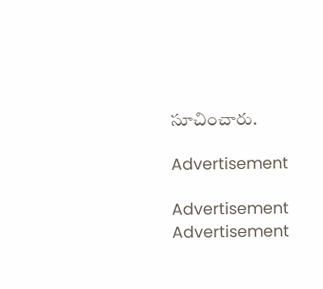సూచించారు.

Advertisement

Advertisement
Advertisement